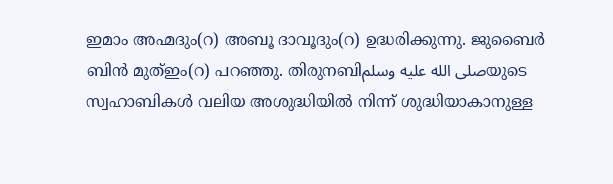ഇമാം അഹ്മദും(റ) അബൂ ദാവൂദും(റ) ഉദ്ധരിക്കുന്നു. ജുബൈർ ബിൻ മുത്ഇം(റ) പറഞ്ഞു. തിരുനബിصلى الله عليه وسلمയുടെ സ്വഹാബികൾ വലിയ അശുദ്ധിയിൽ നിന്ന് ശുദ്ധിയാകാനുള്ള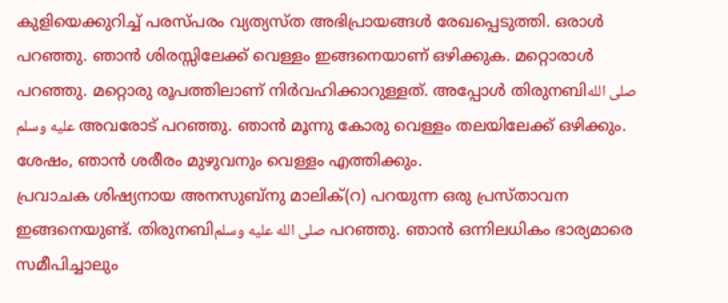കുളിയെക്കുറിച്ച് പരസ്പരം വ്യത്യസ്ത അഭിപ്രായങ്ങൾ രേഖപ്പെടുത്തി. ഒരാൾ പറഞ്ഞു. ഞാൻ ശിരസ്സിലേക്ക് വെള്ളം ഇങ്ങനെയാണ് ഒഴിക്കുക. മറ്റൊരാൾ പറഞ്ഞു. മറ്റൊരു രൂപത്തിലാണ് നിർവഹിക്കാറുള്ളത്. അപ്പോൾ തിരുനബിصلى الله عليه وسلم അവരോട് പറഞ്ഞു. ഞാൻ മൂന്നു കോരു വെള്ളം തലയിലേക്ക് ഒഴിക്കും. ശേഷം, ഞാൻ ശരീരം മുഴുവനും വെള്ളം എത്തിക്കും.
പ്രവാചക ശിഷ്യനായ അനസുബ്നു മാലിക്(റ) പറയുന്ന ഒരു പ്രസ്താവന ഇങ്ങനെയുണ്ട്. തിരുനബിصلى الله عليه وسلم പറഞ്ഞു. ഞാൻ ഒന്നിലധികം ഭാര്യമാരെ സമീപിച്ചാലും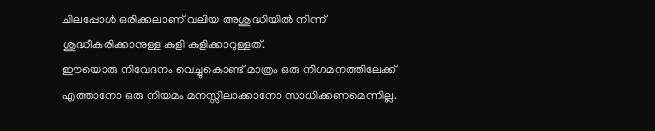ചിലപ്പോൾ ഒരിക്കലാണ് വലിയ അശുദ്ധിയിൽ നിന്ന് ശുദ്ധീകരിക്കാനുള്ള കുളി കുളിക്കാറുള്ളത്.
ഈയൊരു നിവേദനം വെച്ചുകൊണ്ട് മാത്രം ഒരു നിഗമനത്തിലേക്ക് എത്താനോ ഒരു നിയമം മനസ്സിലാക്കാനോ സാധിക്കണമെന്നില്ല.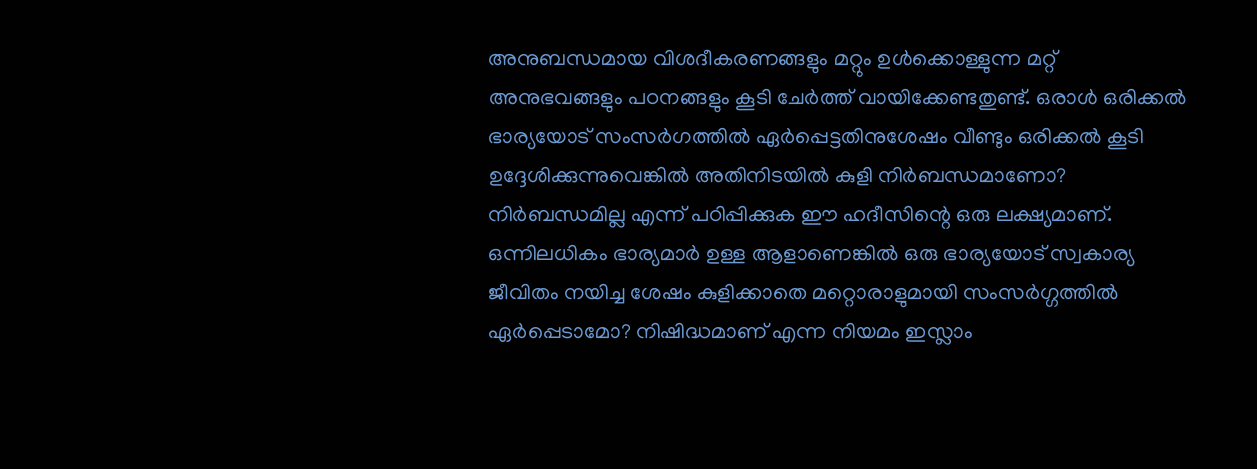അനുബന്ധമായ വിശദീകരണങ്ങളും മറ്റും ഉൾക്കൊള്ളുന്ന മറ്റ് അനുഭവങ്ങളും പഠനങ്ങളും കൂടി ചേർത്ത് വായിക്കേണ്ടതുണ്ട്. ഒരാൾ ഒരിക്കൽ ഭാര്യയോട് സംസർഗത്തിൽ ഏർപ്പെട്ടതിനുശേഷം വീണ്ടും ഒരിക്കൽ കൂടി ഉദ്ദേശിക്കുന്നുവെങ്കിൽ അതിനിടയിൽ കുളി നിർബന്ധമാണോ? നിർബന്ധമില്ല എന്ന് പഠിപ്പിക്കുക ഈ ഹദീസിന്റെ ഒരു ലക്ഷ്യമാണ്. ഒന്നിലധികം ഭാര്യമാർ ഉള്ള ആളാണെങ്കിൽ ഒരു ഭാര്യയോട് സ്വകാര്യ ജീവിതം നയിച്ച ശേഷം കുളിക്കാതെ മറ്റൊരാളുമായി സംസർഗ്ഗത്തിൽ ഏർപ്പെടാമോ? നിഷിദ്ധമാണ് എന്ന നിയമം ഇസ്ലാം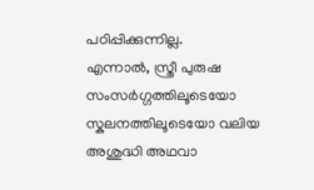പഠിപ്പിക്കുന്നില്ല.
എന്നാൽ, സ്ത്രീ പുരുഷ സംസർഗ്ഗത്തിലൂടെയോ സ്കലനത്തിലൂടെയോ വലിയ അശുദ്ധി അഥവാ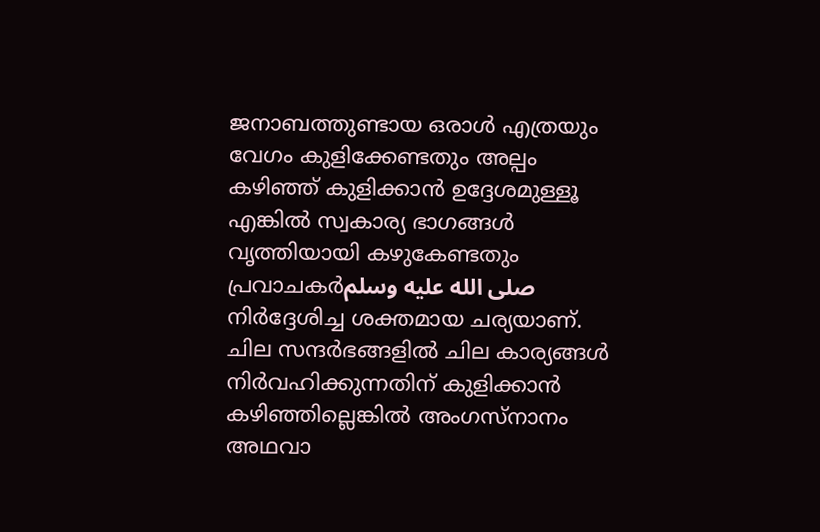ജനാബത്തുണ്ടായ ഒരാൾ എത്രയും വേഗം കുളിക്കേണ്ടതും അല്പം കഴിഞ്ഞ് കുളിക്കാൻ ഉദ്ദേശമുള്ളൂ എങ്കിൽ സ്വകാര്യ ഭാഗങ്ങൾ വൃത്തിയായി കഴുകേണ്ടതും പ്രവാചകർصلى الله عليه وسلم നിർദ്ദേശിച്ച ശക്തമായ ചര്യയാണ്. ചില സന്ദർഭങ്ങളിൽ ചില കാര്യങ്ങൾ നിർവഹിക്കുന്നതിന് കുളിക്കാൻ കഴിഞ്ഞില്ലെങ്കിൽ അംഗസ്നാനം അഥവാ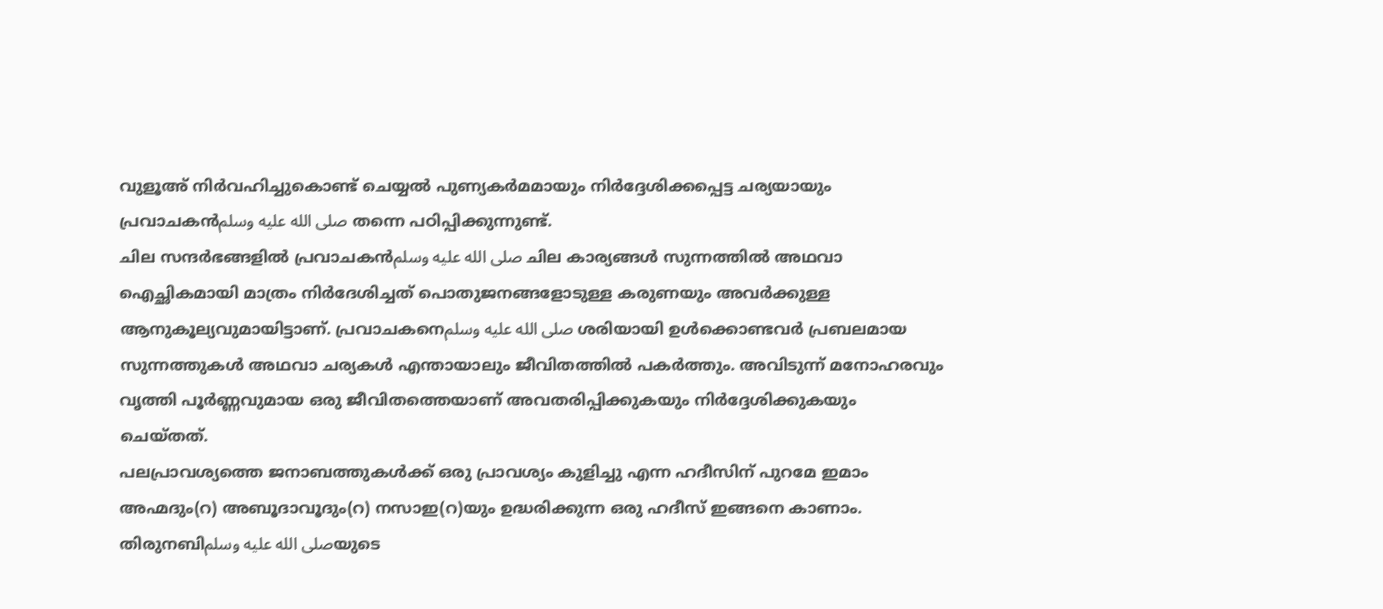വുളൂഅ് നിർവഹിച്ചുകൊണ്ട് ചെയ്യൽ പുണ്യകർമമായും നിർദ്ദേശിക്കപ്പെട്ട ചര്യയായും പ്രവാചകൻصلى الله عليه وسلم തന്നെ പഠിപ്പിക്കുന്നുണ്ട്.
ചില സന്ദർഭങ്ങളിൽ പ്രവാചകൻصلى الله عليه وسلم ചില കാര്യങ്ങൾ സുന്നത്തിൽ അഥവാ ഐച്ഛികമായി മാത്രം നിർദേശിച്ചത് പൊതുജനങ്ങളോടുള്ള കരുണയും അവർക്കുള്ള ആനുകൂല്യവുമായിട്ടാണ്. പ്രവാചകനെصلى الله عليه وسلم ശരിയായി ഉൾക്കൊണ്ടവർ പ്രബലമായ സുന്നത്തുകൾ അഥവാ ചര്യകൾ എന്തായാലും ജീവിതത്തിൽ പകർത്തും. അവിടുന്ന് മനോഹരവും വൃത്തി പൂർണ്ണവുമായ ഒരു ജീവിതത്തെയാണ് അവതരിപ്പിക്കുകയും നിർദ്ദേശിക്കുകയും ചെയ്തത്.
പലപ്രാവശ്യത്തെ ജനാബത്തുകൾക്ക് ഒരു പ്രാവശ്യം കുളിച്ചു എന്ന ഹദീസിന് പുറമേ ഇമാം അഹ്മദും(റ) അബൂദാവൂദും(റ) നസാഇ(റ)യും ഉദ്ധരിക്കുന്ന ഒരു ഹദീസ് ഇങ്ങനെ കാണാം. തിരുനബിصلى الله عليه وسلمയുടെ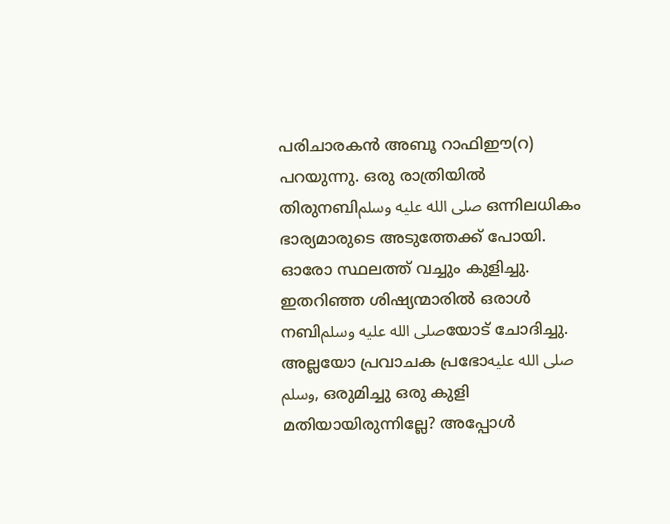പരിചാരകൻ അബൂ റാഫിഈ(റ) പറയുന്നു. ഒരു രാത്രിയിൽ തിരുനബിصلى الله عليه وسلم ഒന്നിലധികം ഭാര്യമാരുടെ അടുത്തേക്ക് പോയി. ഓരോ സ്ഥലത്ത് വച്ചും കുളിച്ചു. ഇതറിഞ്ഞ ശിഷ്യന്മാരിൽ ഒരാൾ നബിصلى الله عليه وسلمയോട് ചോദിച്ചു. അല്ലയോ പ്രവാചക പ്രഭോصلى الله عليه وسلم, ഒരുമിച്ചു ഒരു കുളി മതിയായിരുന്നില്ലേ? അപ്പോൾ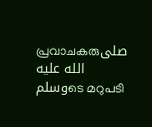പ്രവാചകരുصلى الله عليه وسلمടെ മറുപടി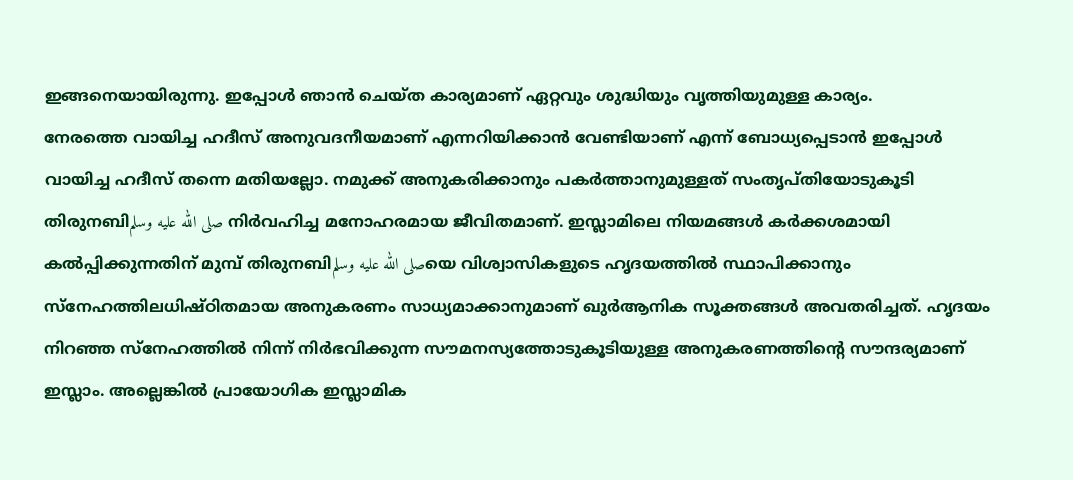ഇങ്ങനെയായിരുന്നു. ഇപ്പോൾ ഞാൻ ചെയ്ത കാര്യമാണ് ഏറ്റവും ശുദ്ധിയും വൃത്തിയുമുള്ള കാര്യം.
നേരത്തെ വായിച്ച ഹദീസ് അനുവദനീയമാണ് എന്നറിയിക്കാൻ വേണ്ടിയാണ് എന്ന് ബോധ്യപ്പെടാൻ ഇപ്പോൾ വായിച്ച ഹദീസ് തന്നെ മതിയല്ലോ. നമുക്ക് അനുകരിക്കാനും പകർത്താനുമുള്ളത് സംതൃപ്തിയോടുകൂടി തിരുനബിصلى الله عليه وسلم നിർവഹിച്ച മനോഹരമായ ജീവിതമാണ്. ഇസ്ലാമിലെ നിയമങ്ങൾ കർക്കശമായി കൽപ്പിക്കുന്നതിന് മുമ്പ് തിരുനബിصلى الله عليه وسلمയെ വിശ്വാസികളുടെ ഹൃദയത്തിൽ സ്ഥാപിക്കാനും സ്നേഹത്തിലധിഷ്ഠിതമായ അനുകരണം സാധ്യമാക്കാനുമാണ് ഖുർആനിക സൂക്തങ്ങൾ അവതരിച്ചത്. ഹൃദയം നിറഞ്ഞ സ്നേഹത്തിൽ നിന്ന് നിർഭവിക്കുന്ന സൗമനസ്യത്തോടുകൂടിയുള്ള അനുകരണത്തിന്റെ സൗന്ദര്യമാണ് ഇസ്ലാം. അല്ലെങ്കിൽ പ്രായോഗിക ഇസ്ലാമിക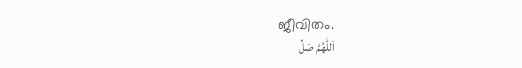ജീവിതം.
اَللّٰهُمَّ صَلِّ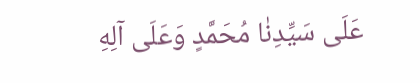عَلَى سَيِّدِنٰا مُحَمَّدٍ وَعَلَى آلِهِ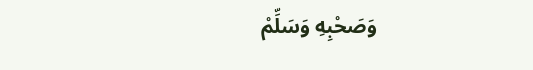وَصَحْبِهِ وَسَلِّمْ